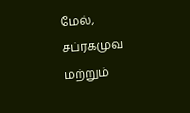மேல், சப்ரகமுவ மற்றும்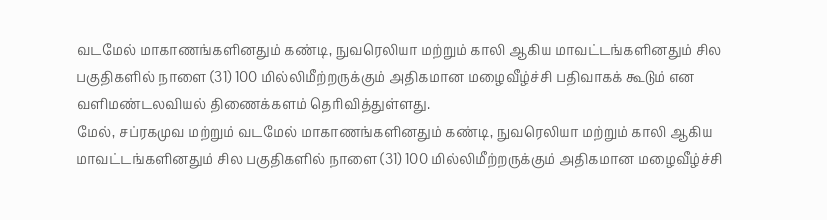வடமேல் மாகாணங்களினதும் கண்டி, நுவரெலியா மற்றும் காலி ஆகிய மாவட்டங்களினதும் சில பகுதிகளில் நாளை (31) 100 மில்லிமீற்றருக்கும் அதிகமான மழைவீழ்ச்சி பதிவாகக் கூடும் என வளிமண்டலவியல் திணைக்களம் தெரிவித்துள்ளது.
மேல், சப்ரகமுவ மற்றும் வடமேல் மாகாணங்களினதும் கண்டி, நுவரெலியா மற்றும் காலி ஆகிய மாவட்டங்களினதும் சில பகுதிகளில் நாளை (31) 100 மில்லிமீற்றருக்கும் அதிகமான மழைவீழ்ச்சி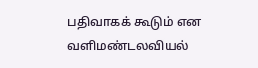பதிவாகக் கூடும் என வளிமண்டலவியல்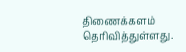திணைக்களம் தெரிவித்துள்ளது.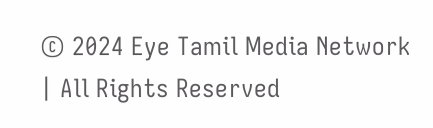© 2024 Eye Tamil Media Network | All Rights Reserved